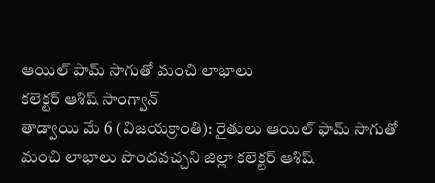ఆయిల్ పామ్ సాగుతో మంచి లాభాలు
కలెక్టర్ ఆశిష్ సాంగ్వాన్
తాడ్వాయి మే 6 (విజయక్రాంతి): రైతులు ఆయిల్ ఫామ్ సాగుతో మంచి లాభాలు పొందవచ్చని జిల్లా కలెక్టర్ ఆశిష్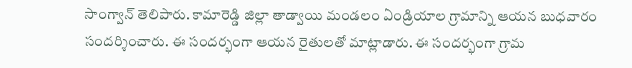సాంగ్వాన్ తెలిపారు. కామారెడ్డి జిల్లా తాడ్వాయి మండలం ఏండ్రియాల గ్రామాన్ని ఆయన బుధవారం సందర్శించారు. ఈ సందర్భంగా ఆయన రైతులతో మాట్లాడారు. ఈ సందర్భంగా గ్రామ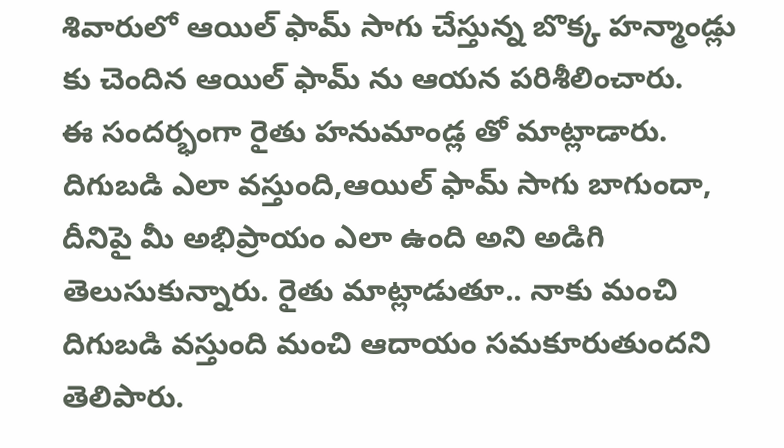శివారులో ఆయిల్ ఫామ్ సాగు చేస్తున్న బొక్క హన్మాండ్లు కు చెందిన ఆయిల్ ఫామ్ ను ఆయన పరిశీలించారు.
ఈ సందర్భంగా రైతు హనుమాండ్ల తో మాట్లాడారు. దిగుబడి ఎలా వస్తుంది,ఆయిల్ ఫామ్ సాగు బాగుందా, దీనిపై మీ అభిప్రాయం ఎలా ఉంది అని అడిగి తెలుసుకున్నారు. రైతు మాట్లాడుతూ.. నాకు మంచి దిగుబడి వస్తుంది మంచి ఆదాయం సమకూరుతుందని తెలిపారు.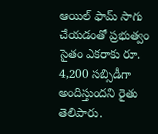ఆయిల్ ఫామ్ సాగు చేయడంతో ప్రభుత్వం సైతం ఎకరాకు రూ. 4,200 సబ్సిడీగా అందిస్తుందని రైతు తెలిపారు.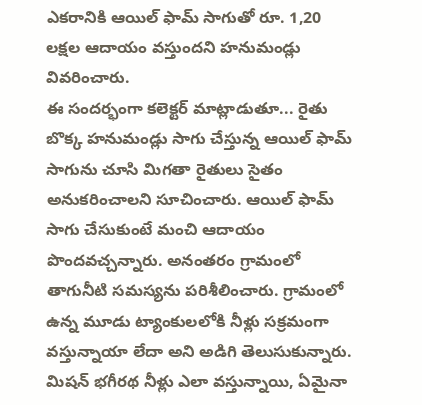ఎకరానికి ఆయిల్ ఫామ్ సాగుతో రూ. 1,20 లక్షల ఆదాయం వస్తుందని హనుమండ్లు వివరించారు.
ఈ సందర్భంగా కలెక్టర్ మాట్లాడుతూ... రైతు బొక్క హనుమండ్లు సాగు చేస్తున్న ఆయిల్ ఫామ్ సాగును చూసి మిగతా రైతులు సైతం అనుకరించాలని సూచించారు. ఆయిల్ ఫామ్ సాగు చేసుకుంటే మంచి ఆదాయం పొందవచ్చన్నారు. అనంతరం గ్రామంలో తాగునీటి సమస్యను పరిశీలించారు. గ్రామంలో ఉన్న మూడు ట్యాంకులలోకి నీళ్లు సక్రమంగా వస్తున్నాయా లేదా అని అడిగి తెలుసుకున్నారు. మిషన్ భగీరథ నీళ్లు ఎలా వస్తున్నాయి, ఏమైనా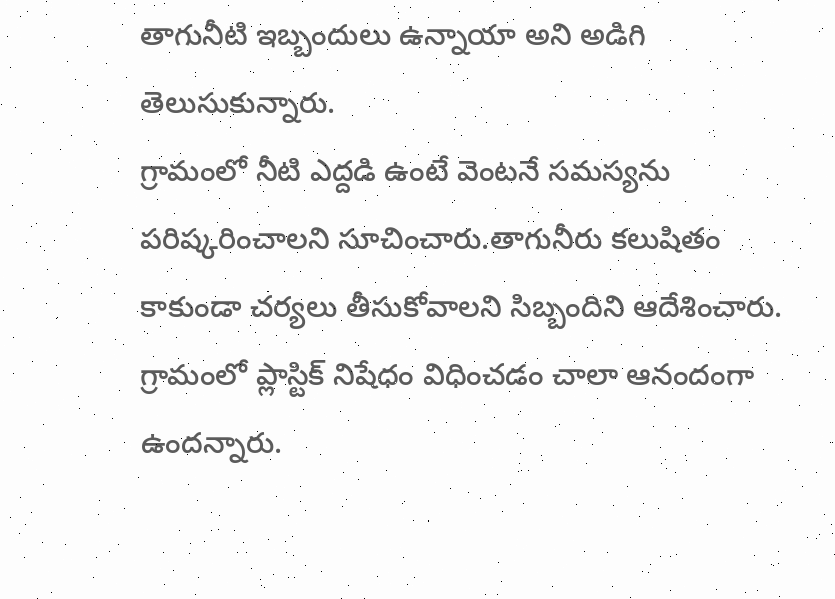తాగునీటి ఇబ్బందులు ఉన్నాయా అని అడిగి తెలుసుకున్నారు.
గ్రామంలో నీటి ఎద్దడి ఉంటే వెంటనే సమస్యను పరిష్కరించాలని సూచించారు.తాగునీరు కలుషితం కాకుండా చర్యలు తీసుకోవాలని సిబ్బందిని ఆదేశించారు. గ్రామంలో ప్లాస్టిక్ నిషేధం విధించడం చాలా ఆనందంగా ఉందన్నారు.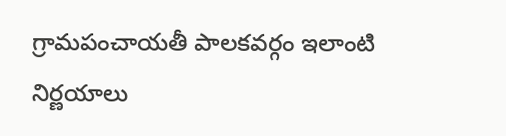గ్రామపంచాయతీ పాలకవర్గం ఇలాంటి నిర్ణయాలు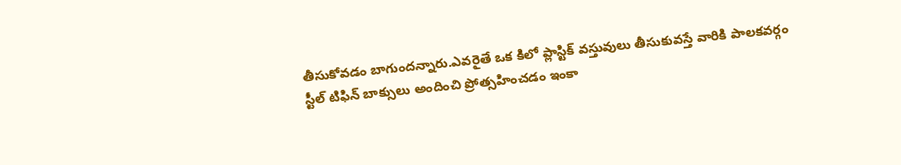తీసుకోవడం బాగుందన్నారు.ఎవరైతే ఒక కిలో ప్లాస్టిక్ వస్తువులు తీసుకువస్తే వారికి పాలకవర్గం స్టీల్ టిఫిన్ బాక్సులు అందించి ప్రోత్సహించడం ఇంకా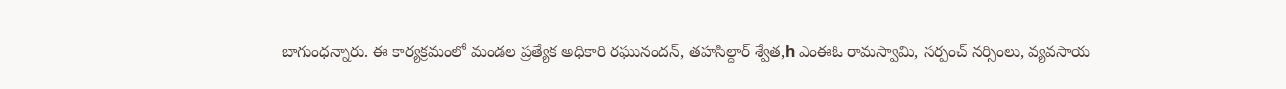బాగుంధన్నారు. ఈ కార్యక్రమంలో మండల ప్రత్యేక అధికారి రఘునందన్, తహసిల్దార్ శ్వేత,h ఎంఈఓ రామస్వామి, సర్పంచ్ నర్సింలు, వ్యవసాయ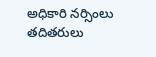అధికారి నర్సింలు తదితరులు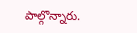పాల్గొన్నారు.